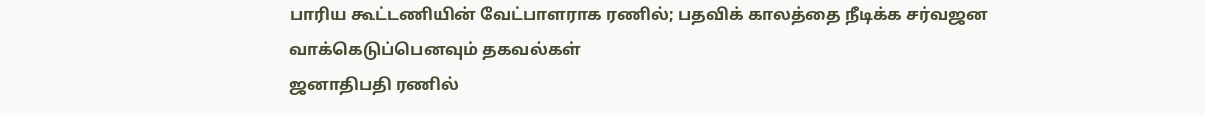பாரிய கூட்டணியின் வேட்பாளராக ரணில்; பதவிக் காலத்தை நீடிக்க சர்வஜன வாக்கெடுப்பெனவும் தகவல்கள்
ஜனாதிபதி ரணில்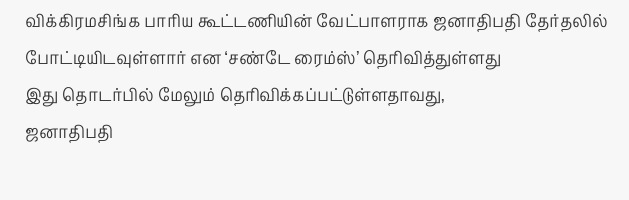விக்கிரமசிங்க பாரிய கூட்டணியின் வேட்பாளராக ஜனாதிபதி தேர்தலில் போட்டியிடவுள்ளார் என ‘சண்டே ரைம்ஸ்’ தெரிவித்துள்ளது
இது தொடர்பில் மேலும் தெரிவிக்கப்பட்டுள்ளதாவது,
ஜனாதிபதி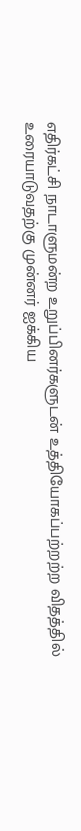எதிர்கட்சி நாடாளுமன்ற உறுப்பினர்களுடன் உத்தியோகப்பற்றற்ற விதத்தில் உரையாடுவதற்கு முன்னர் ஐக்கிய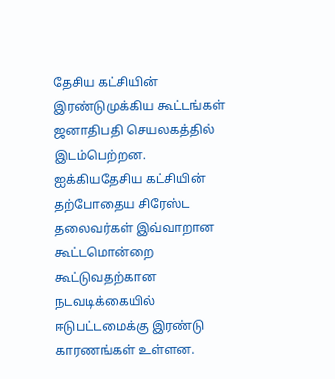தேசிய கட்சியின் இரண்டுமுக்கிய கூட்டங்கள் ஜனாதிபதி செயலகத்தில் இடம்பெற்றன.
ஐக்கியதேசிய கட்சியின் தற்போதைய சிரேஸ்ட தலைவர்கள் இவ்வாறான கூட்டமொன்றை கூட்டுவதற்கான நடவடிக்கையில் ஈடுபட்டமைக்கு இரண்டு காரணங்கள் உள்ளன.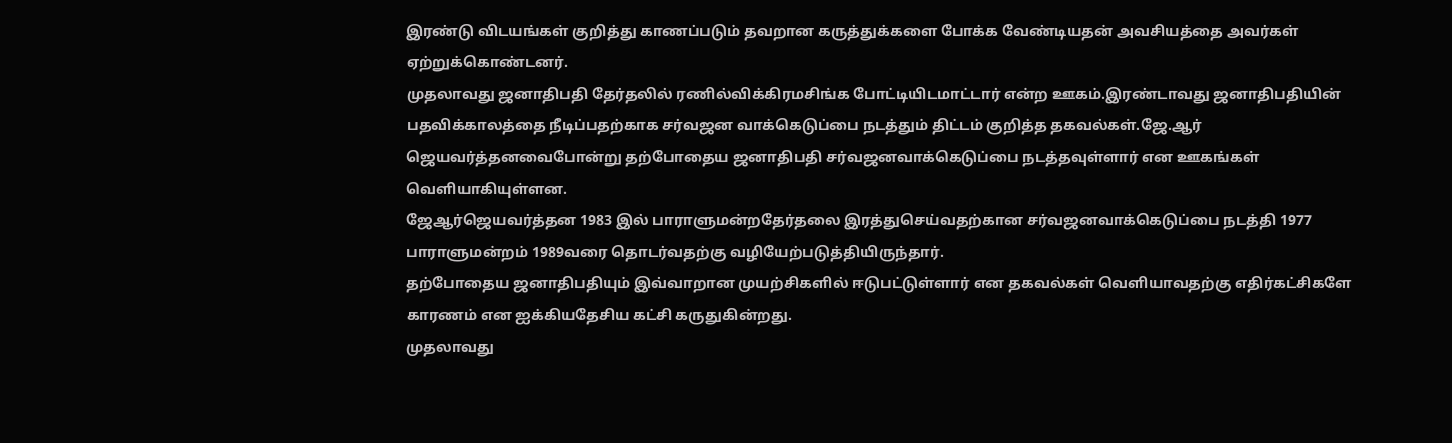இரண்டு விடயங்கள் குறித்து காணப்படும் தவறான கருத்துக்களை போக்க வேண்டியதன் அவசியத்தை அவர்கள் ஏற்றுக்கொண்டனர்.
முதலாவது ஜனாதிபதி தேர்தலில் ரணில்விக்கிரமசிங்க போட்டியிடமாட்டார் என்ற ஊகம்.இரண்டாவது ஜனாதிபதியின் பதவிக்காலத்தை நீடிப்பதற்காக சர்வஜன வாக்கெடுப்பை நடத்தும் திட்டம் குறித்த தகவல்கள்.ஜே.ஆர் ஜெயவர்த்தனவைபோன்று தற்போதைய ஜனாதிபதி சர்வஜனவாக்கெடுப்பை நடத்தவுள்ளார் என ஊகங்கள் வெளியாகியுள்ளன.
ஜேஆர்ஜெயவர்த்தன 1983 இல் பாராளுமன்றதேர்தலை இரத்துசெய்வதற்கான சர்வஜனவாக்கெடுப்பை நடத்தி 1977 பாராளுமன்றம் 1989வரை தொடர்வதற்கு வழியேற்படுத்தியிருந்தார்.
தற்போதைய ஜனாதிபதியும் இவ்வாறான முயற்சிகளில் ஈடுபட்டுள்ளார் என தகவல்கள் வெளியாவதற்கு எதிர்கட்சிகளே காரணம் என ஐக்கியதேசிய கட்சி கருதுகின்றது.
முதலாவது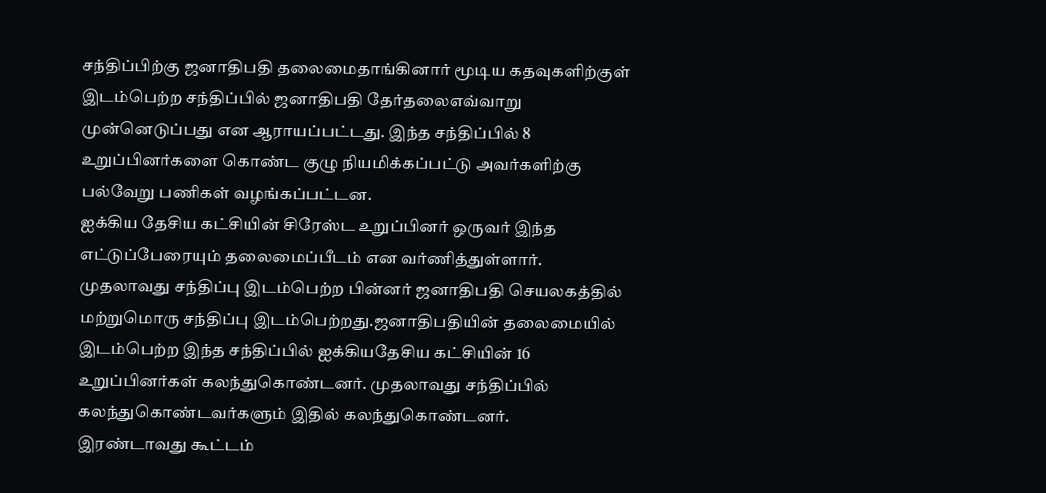சந்திப்பிற்கு ஜனாதிபதி தலைமைதாங்கினார் மூடிய கதவுகளிற்குள் இடம்பெற்ற சந்திப்பில் ஜனாதிபதி தேர்தலைஎவ்வாறு முன்னெடுப்பது என ஆராயப்பட்டது. இந்த சந்திப்பில் 8 உறுப்பினர்களை கொண்ட குழு நியமிக்கப்பட்டு அவர்களிற்கு பல்வேறு பணிகள் வழங்கப்பட்டன.
ஐக்கிய தேசிய கட்சியின் சிரேஸ்ட உறுப்பினர் ஒருவர் இந்த எட்டுப்பேரையும் தலைமைப்பீடம் என வர்ணித்துள்ளார்.
முதலாவது சந்திப்பு இடம்பெற்ற பின்னர் ஜனாதிபதி செயலகத்தில் மற்றுமொரு சந்திப்பு இடம்பெற்றது.ஜனாதிபதியின் தலைமையில் இடம்பெற்ற இந்த சந்திப்பில் ஐக்கியதேசிய கட்சியின் 16 உறுப்பினர்கள் கலந்துகொண்டனர். முதலாவது சந்திப்பில் கலந்துகொண்டவர்களும் இதில் கலந்துகொண்டனர்.
இரண்டாவது கூட்டம்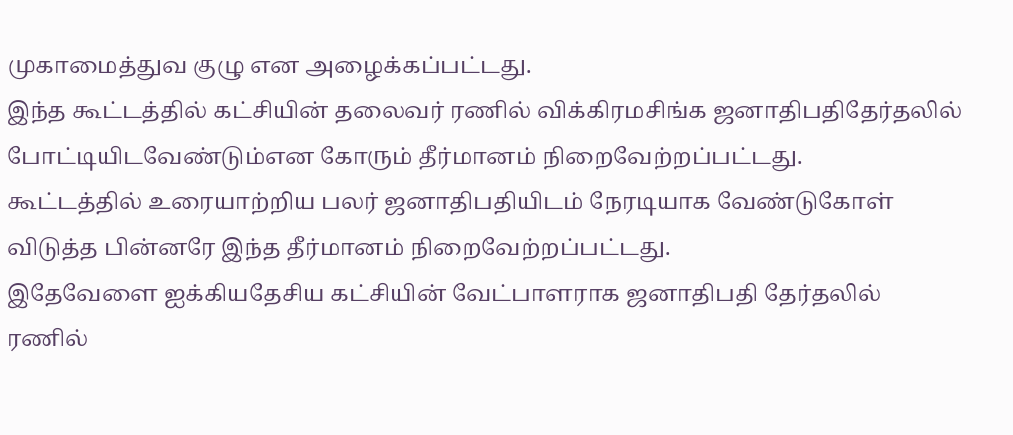முகாமைத்துவ குழு என அழைக்கப்பட்டது.
இந்த கூட்டத்தில் கட்சியின் தலைவர் ரணில் விக்கிரமசிங்க ஜனாதிபதிதேர்தலில் போட்டியிடவேண்டும்என கோரும் தீர்மானம் நிறைவேற்றப்பட்டது.
கூட்டத்தில் உரையாற்றிய பலர் ஜனாதிபதியிடம் நேரடியாக வேண்டுகோள் விடுத்த பின்னரே இந்த தீர்மானம் நிறைவேற்றப்பட்டது.
இதேவேளை ஐக்கியதேசிய கட்சியின் வேட்பாளராக ஜனாதிபதி தேர்தலில் ரணில்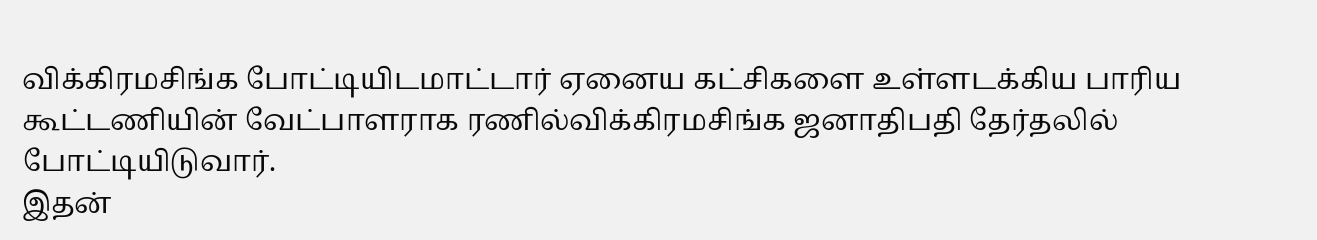விக்கிரமசிங்க போட்டியிடமாட்டார் ஏனைய கட்சிகளை உள்ளடக்கிய பாரிய கூட்டணியின் வேட்பாளராக ரணில்விக்கிரமசிங்க ஜனாதிபதி தேர்தலில் போட்டியிடுவார்.
இதன்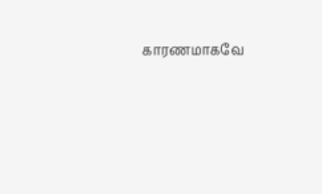காரணமாகவே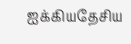ஐக்கியதேசிய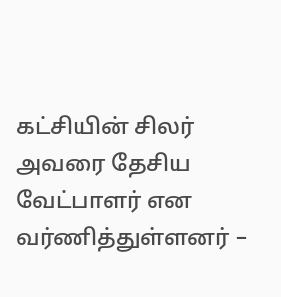கட்சியின் சிலர் அவரை தேசிய வேட்பாளர் என வர்ணித்துள்ளனர் –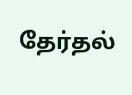தேர்தல்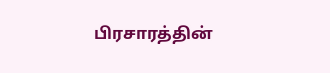பிரசாரத்தின்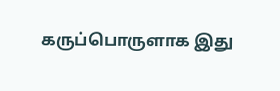கருப்பொருளாக இது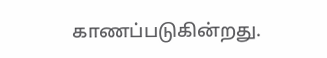காணப்படுகின்றது.